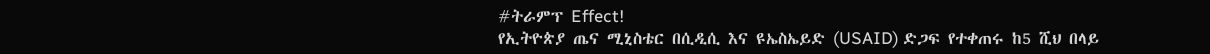#ትራምፕ Effect!
የኢትዮጵያ ጤና ሚኒስቴር በሲዲሲ እና ዩኤስኤይድ (USAID) ድጋፍ የተቀጠሩ ከ5 ሺህ በላይ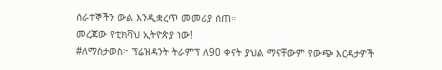ሰራተኞችን ውል እንዲቋረጥ መመሪያ ሰጠ።
መረጃው የቲክቫህ ኢትዮጵያ ነው!
#ለማስታወስ፦ ፕሬዝዳንት ትራምፕ ለ90 ቀናት ያህል ማናቸውም የውጭ እርዳታዎች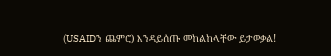(USAIDን ጨምሮ) እንዳይሰጡ መከልከላቸው ይታወቃል!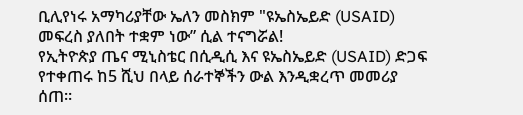ቢሊየነሩ አማካሪያቸው ኤለን መስክም "ዩኤስኤይድ (USAID) መፍረስ ያለበት ተቋም ነው” ሲል ተናግሯል!
የኢትዮጵያ ጤና ሚኒስቴር በሲዲሲ እና ዩኤስኤይድ (USAID) ድጋፍ የተቀጠሩ ከ5 ሺህ በላይ ሰራተኞችን ውል እንዲቋረጥ መመሪያ ሰጠ።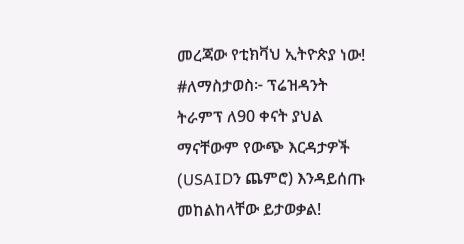መረጃው የቲክቫህ ኢትዮጵያ ነው!
#ለማስታወስ፦ ፕሬዝዳንት ትራምፕ ለ90 ቀናት ያህል ማናቸውም የውጭ እርዳታዎች (USAIDን ጨምሮ) እንዳይሰጡ መከልከላቸው ይታወቃል!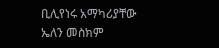ቢሊየነሩ አማካሪያቸው ኤለን መስክም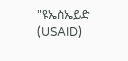"ዩኤስኤይድ (USAID)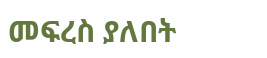መፍረስ ያለበት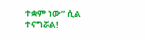ተቋም ነው” ሲል ተናግሯል!